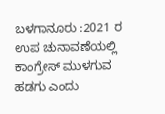ಬಳಗಾನೂರು :2021 ರ ಉಪ ಚುನಾವಣೆಯಲ್ಲಿ ಕಾಂಗ್ರೇಸ್ ಮುಳಗುವ ಹಡಗು ಎಂದು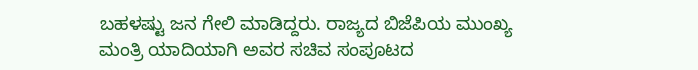ಬಹಳಷ್ಟು ಜನ ಗೇಲಿ ಮಾಡಿದ್ದರು. ರಾಜ್ಯದ ಬಿಜೆಪಿಯ ಮುಂಖ್ಯ ಮಂತ್ರಿ ಯಾದಿಯಾಗಿ ಅವರ ಸಚಿವ ಸಂಪೂಟದ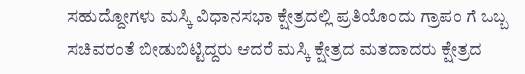ಸಹುದ್ದೋಗಳು ಮಸ್ಕಿ ವಿಧಾನಸಭಾ ಕ್ಷೇತ್ರದಲ್ಲಿ ಪ್ರತಿಯೊಂದು ಗ್ರಾಪಂ ಗೆ ಒಬ್ಬ ಸಚಿವರಂತೆ ಬೀಡುಬಿಟ್ಟಿದ್ದರು ಆದರೆ ಮಸ್ಕಿ ಕ್ಷೇತ್ರದ ಮತದಾದರು ಕ್ಷೇತ್ರದ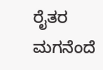ರೈತರ ಮಗನೆಂದೆ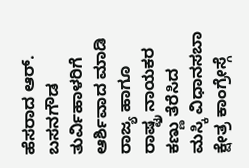ಹೆಸರಾದ ಆರ್. ಬಸನಗೌಡ ತುರ್ವಿಹಾಳರಿಗೆ ಆರ್ಶಿವಾದ ಮಾಡಿ ರಾಜ್ಯ ಹಾಗೂ ರಾಷ್ಟ್ರ ನಾಯಕರ ಕಣ್ಣು ತೆರೆಸಿದ ಮಸ್ಕಿ ವಿಧಾನಸಬಾ ಕ್ಷೇತ್ರ ಕಾಂಗ್ರೇಸ್ಗೆ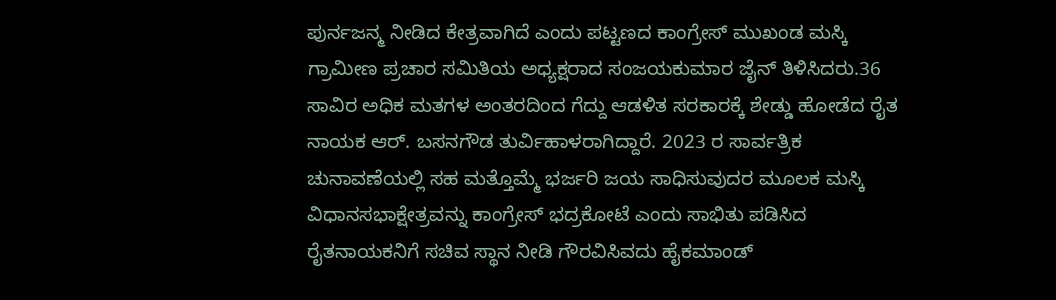ಪುರ್ನಜನ್ಮ ನೀಡಿದ ಕೇತ್ರವಾಗಿದೆ ಎಂದು ಪಟ್ಟಣದ ಕಾಂಗ್ರೇಸ್ ಮುಖಂಡ ಮಸ್ಕಿ ಗ್ರಾಮೀಣ ಪ್ರಚಾರ ಸಮಿತಿಯ ಅಧ್ಯಕ್ಷರಾದ ಸಂಜಯಕುಮಾರ ಜೈನ್ ತಿಳಿಸಿದರು.36 ಸಾವಿರ ಅಧಿಕ ಮತಗಳ ಅಂತರದಿಂದ ಗೆದ್ದು ಆಡಳಿತ ಸರಕಾರಕ್ಕೆ ಶೇಡ್ಡು ಹೋಡೆದ ರೈತ ನಾಯಕ ಆರ್. ಬಸನಗೌಡ ತುರ್ವಿಹಾಳರಾಗಿದ್ದಾರೆ. 2023 ರ ಸಾರ್ವತ್ರಿಕ ಚುನಾವಣೆಯಲ್ಲಿ ಸಹ ಮತ್ತೊಮ್ಮೆ ಭರ್ಜರಿ ಜಯ ಸಾಧಿಸುವುದರ ಮೂಲಕ ಮಸ್ಕಿ ವಿಧಾನಸಭಾಕ್ಷೇತ್ರವನ್ನು ಕಾಂಗ್ರೇಸ್ ಭದ್ರಕೋಟೆ ಎಂದು ಸಾಭಿತು ಪಡಿಸಿದ ರೈತನಾಯಕನಿಗೆ ಸಚಿವ ಸ್ಥಾನ ನೀಡಿ ಗೌರವಿಸಿವದು ಹೈಕಮಾಂಡ್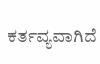ಕರ್ತವ್ಯವಾಗಿದೆ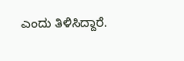ಎಂದು ತಿಳಿಸಿದ್ದಾರೆ.